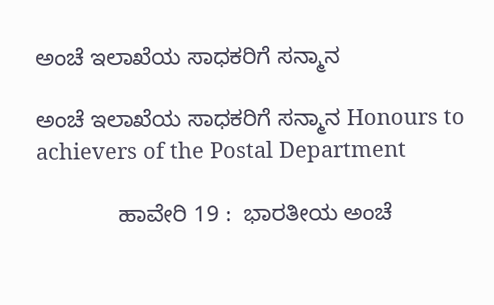ಅಂಚೆ ಇಲಾಖೆಯ ಸಾಧಕರಿಗೆ ಸನ್ಮಾನ

ಅಂಚೆ ಇಲಾಖೆಯ ಸಾಧಕರಿಗೆ ಸನ್ಮಾನ Honours to achievers of the Postal Department

             ಹಾವೇರಿ 19 :  ಭಾರತೀಯ ಅಂಚೆ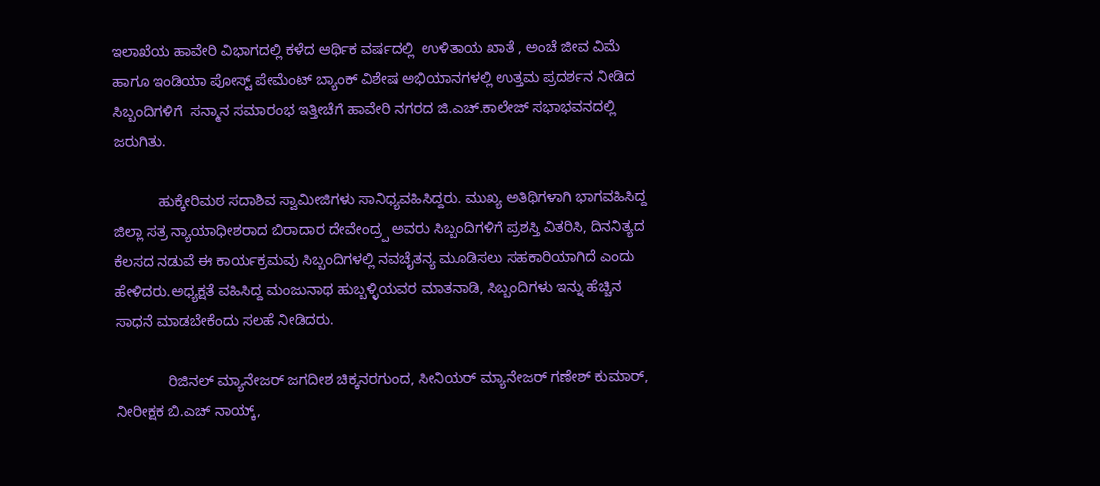ಇಲಾಖೆಯ ಹಾವೇರಿ ವಿಭಾಗದಲ್ಲಿ ಕಳೆದ ಆರ್ಥಿಕ ವರ್ಷದಲ್ಲಿ  ಉಳಿತಾಯ ಖಾತೆ , ಅಂಚೆ ಜೀವ ವಿಮೆ ಹಾಗೂ ಇಂಡಿಯಾ ಪೋಸ್ಟ್‌ ಪೇಮೆಂಟ್ ಬ್ಯಾಂಕ್ ವಿಶೇಷ ಅಭಿಯಾನಗಳಲ್ಲಿ ಉತ್ತಮ ಪ್ರದರ್ಶನ ನೀಡಿದ ಸಿಬ್ಬಂದಿಗಳಿಗೆ  ಸನ್ಮಾನ ಸಮಾರಂಭ ಇತ್ತೀಚೆಗೆ ಹಾವೇರಿ ನಗರದ ಜಿ.ಎಚ್‌.ಕಾಲೇಜ್ ಸಭಾಭವನದಲ್ಲಿ  ಜರುಗಿತು.

           ಹುಕ್ಕೇರಿಮಠ ಸದಾಶಿವ ಸ್ವಾಮೀಜಿಗಳು ಸಾನಿಧ್ಯವಹಿಸಿದ್ದರು. ಮುಖ್ಯ ಅತಿಥಿಗಳಾಗಿ ಭಾಗವಹಿಸಿದ್ದ ಜಿಲ್ಲಾ ಸತ್ರ ನ್ಯಾಯಾಧೀಶರಾದ ಬಿರಾದಾರ ದೇವೇಂದ್ರ‍್ಪ ಅವರು ಸಿಬ್ಬಂದಿಗಳಿಗೆ ಪ್ರಶಸ್ತಿ ವಿತರಿಸಿ, ದಿನನಿತ್ಯದ ಕೆಲಸದ ನಡುವೆ ಈ ಕಾರ್ಯಕ್ರಮವು ಸಿಬ್ಬಂದಿಗಳಲ್ಲಿ ನವಚೈತನ್ಯ ಮೂಡಿಸಲು ಸಹಕಾರಿಯಾಗಿದೆ ಎಂದು ಹೇಳಿದರು.ಅಧ್ಯಕ್ಷತೆ ವಹಿಸಿದ್ದ ಮಂಜುನಾಥ ಹುಬ್ಬಳ್ಳಿಯವರ ಮಾತನಾಡಿ, ಸಿಬ್ಬಂದಿಗಳು ಇನ್ನು ಹೆಚ್ಚಿನ ಸಾಧನೆ ಮಾಡಬೇಕೆಂದು ಸಲಹೆ ನೀಡಿದರು.

             ರಿಜಿನಲ್ ಮ್ಯಾನೇಜರ್ ಜಗದೀಶ ಚಿಕ್ಕನರಗುಂದ, ಸೀನಿಯರ್ ಮ್ಯಾನೇಜರ್ ಗಣೇಶ್ ಕುಮಾರ್, ನೀರೀಕ್ಷಕ ಬಿ.ಎಚ್ ನಾಯ್ಕ್‌,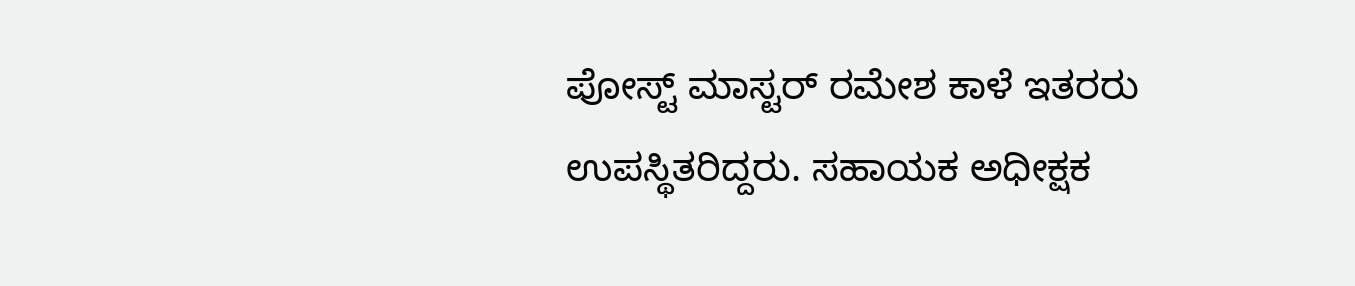ಪೋಸ್ಟ್‌ ಮಾಸ್ಟರ್ ರಮೇಶ ಕಾಳೆ ಇತರರು ಉಪಸ್ಥಿತರಿದ್ದರು. ಸಹಾಯಕ ಅಧೀಕ್ಷಕ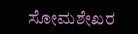ಸೋಮಶೇಖರ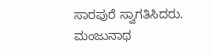ಸಾರಪುರೆ ಸ್ವಾಗತಿಸಿದರು. ಮಂಜುನಾಥ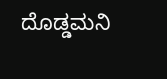ದೊಡ್ಡಮನಿ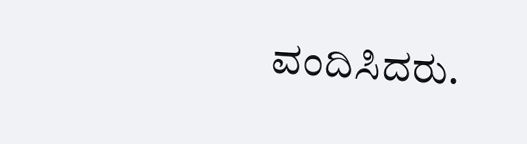ವಂದಿಸಿದರು.